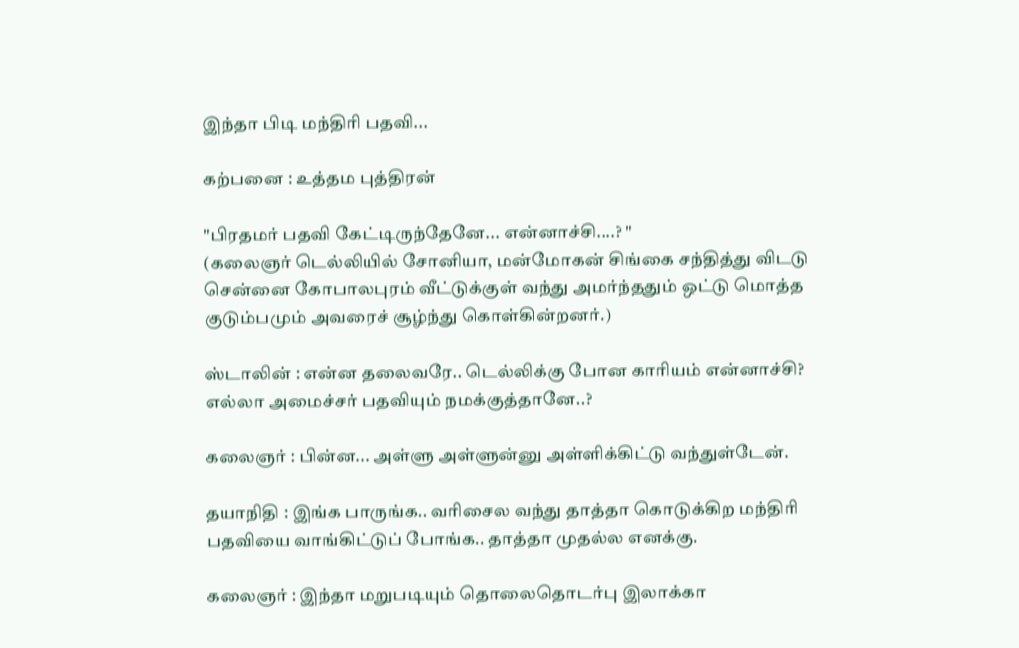இந்தா பிடி மந்திரி பதவி...

கற்பனை : உத்தம புத்திரன்

"பிரதமர் பதவி கேட்டிருந்தேனே... என்னாச்சி....? "
(கலைஞர் டெல்லியில் சோனியா, மன்மோகன் சிங்கை சந்தித்து விடடு சென்னை கோபாலபுரம் வீட்டுக்குள் வந்து அமர்ந்ததும் ஒட்டு மொத்த குடும்பமும் அவரைச் சூழ்ந்து கொள்கின்றனர்.)

ஸ்டாலின் : என்ன தலைவரே.. டெல்லிக்கு போன காரியம் என்னாச்சி? எல்லா அமைச்சர் பதவியும் நமக்குத்தானே..?

கலைஞர் : பின்ன... அள்ளு அள்ளுன்னு அள்ளிக்கிட்டு வந்துள்டேன்.

தயாநிதி : இங்க பாருங்க.. வரிசைல வந்து தாத்தா கொடுக்கிற மந்திரி பதவியை வாங்கிட்டுப் போங்க.. தாத்தா முதல்ல எனக்கு.

கலைஞர் : இந்தா மறுபடியும் தொலைதொடர்பு இலாக்கா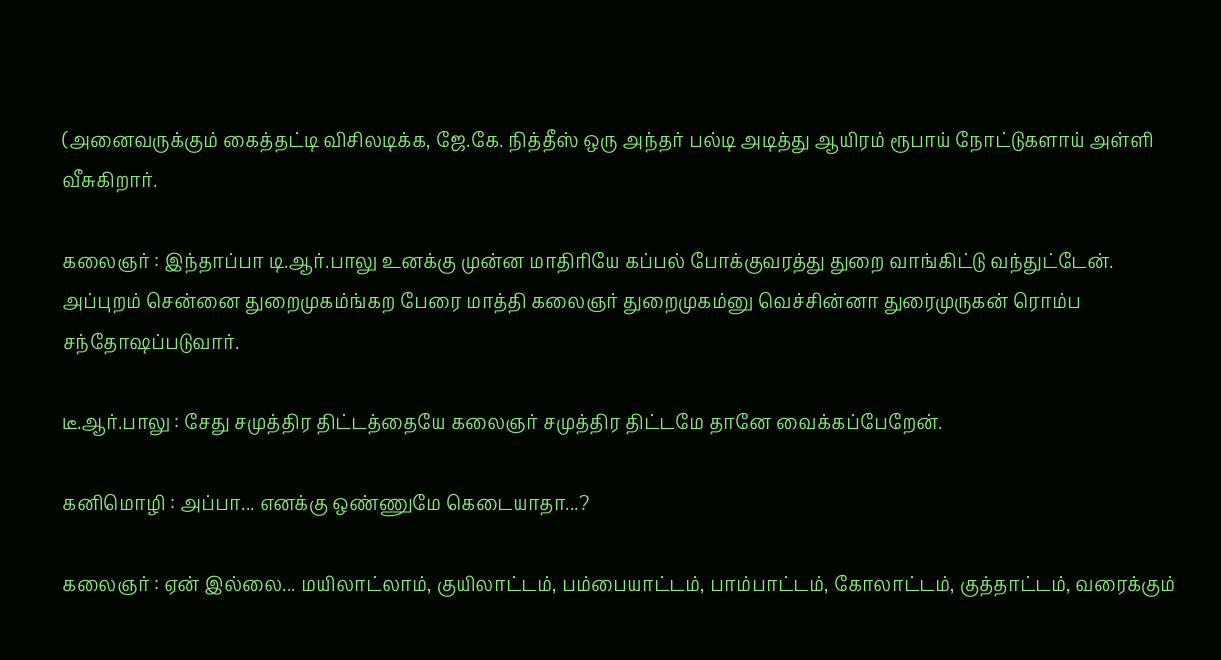(அனைவருக்கும் கைத்தட்டி விசிலடிக்க, ஜே.கே. நித்தீஸ் ஒரு அந்தர் பல்டி அடித்து ஆயிரம் ரூபாய் நோட்டுகளாய் அள்ளி வீசுகிறார்.

கலைஞர் : இந்தாப்பா டி.ஆர்.பாலு உனக்கு முன்ன மாதிரியே கப்பல் போக்குவரத்து துறை வாங்கிட்டு வந்துட்டேன். அப்புறம் சென்னை துறைமுகம்ங்கற பேரை மாத்தி கலைஞர் துறைமுகம்னு வெச்சின்னா துரைமுருகன் ரொம்ப சந்தோஷப்படுவார்.

டீ.ஆர்.பாலு : சேது சமுத்திர திட்டத்தையே கலைஞர் சமுத்திர திட்டமே தானே வைக்கப்பேறேன்.

கனிமொழி : அப்பா... எனக்கு ஒண்ணுமே கெடையாதா...?

கலைஞர் : ஏன் இல்லை... மயிலாட்லாம், குயிலாட்டம், பம்பையாட்டம், பாம்பாட்டம், கோலாட்டம், குத்தாட்டம், வரைக்கும்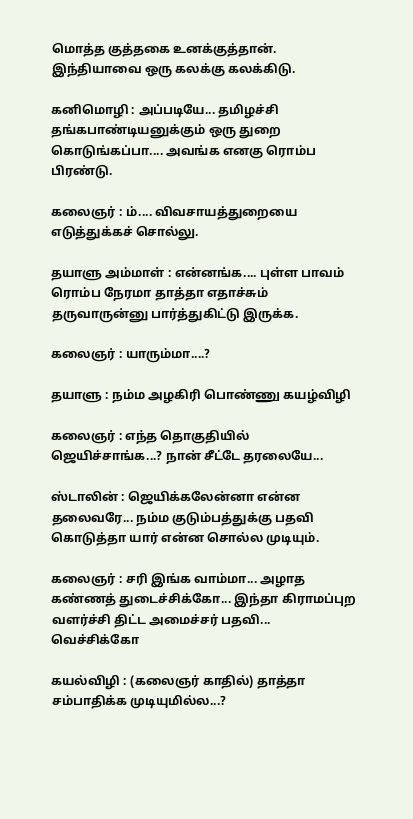மொத்த குத்தகை உனக்குத்தான். இந்தியாவை ஒரு கலக்கு கலக்கிடு.

கனிமொழி : அப்படியே... தமிழச்சி தங்கபாண்டியனுக்கும் ஒரு துறை கொடுங்கப்பா.... அவங்க எனகு ரொம்ப பிரண்டு.

கலைஞர் : ம்.... விவசாயத்துறையை எடுத்துக்கச் சொல்லு.

தயாளு அம்மாள் : என்னங்க.... புள்ள பாவம் ரொம்ப நேரமா தாத்தா எதாச்சும் தருவாருன்னு பார்த்துகிட்டு இருக்க.

கலைஞர் : யாரும்மா....?

தயாளு : நம்ம அழகிரி பொண்ணு கயழ்விழி

கலைஞர் : எந்த தொகுதியில் ஜெயிச்சாங்க...? நான் சீட்டே தரலையே...

ஸ்டாலின் : ஜெயிக்கலேன்னா என்ன தலைவரே... நம்ம குடும்பத்துக்கு பதவி கொடுத்தா யார் என்ன சொல்ல முடியும்.

கலைஞர் : சரி இங்க வாம்மா... அழாத கண்ணத் துடைச்சிக்கோ... இந்தா கிராமப்புற வளர்ச்சி திட்ட அமைச்சர் பதவி... வெச்சிக்கோ

கயல்விழி : (கலைஞர் காதில்) தாத்தா சம்பாதிக்க முடியுமில்ல...?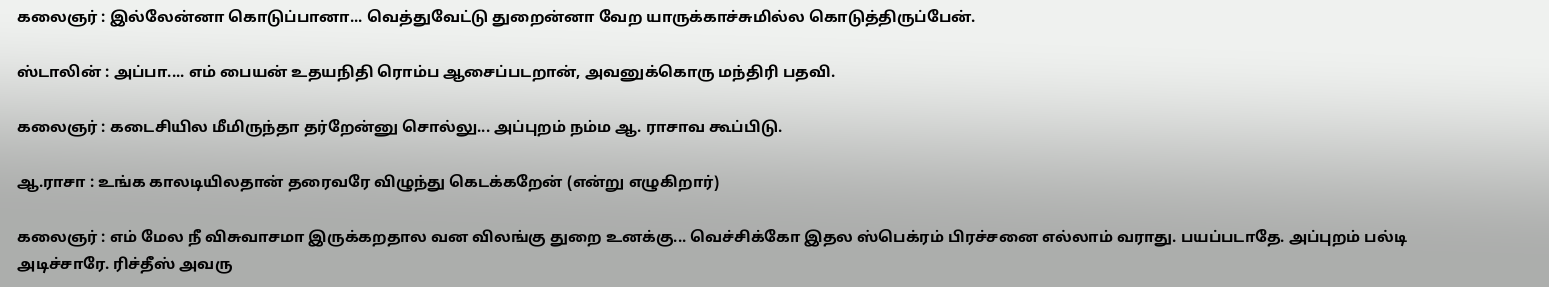கலைஞர் : இல்லேன்னா கொடுப்பானா... வெத்துவேட்டு துறைன்னா வேற யாருக்காச்சுமில்ல கொடுத்திருப்பேன்.

ஸ்டாலின் : அப்பா.... எம் பையன் உதயநிதி ரொம்ப ஆசைப்படறான், அவனுக்கொரு மந்திரி பதவி.

கலைஞர் : கடைசியில மீமிருந்தா தர்றேன்னு சொல்லு... அப்புறம் நம்ம ஆ. ராசாவ கூப்பிடு.

ஆ.ராசா : உங்க காலடியிலதான் தரைவரே விழுந்து கெடக்கறேன் (என்று எழுகிறார்)

கலைஞர் : எம் மேல நீ விசுவாசமா இருக்கறதால வன விலங்கு துறை உனக்கு... வெச்சிக்கோ இதல ஸ்பெக்ரம் பிரச்சனை எல்லாம் வராது. பயப்படாதே. அப்புறம் பல்டி அடிச்சாரே. ரிச்தீஸ் அவரு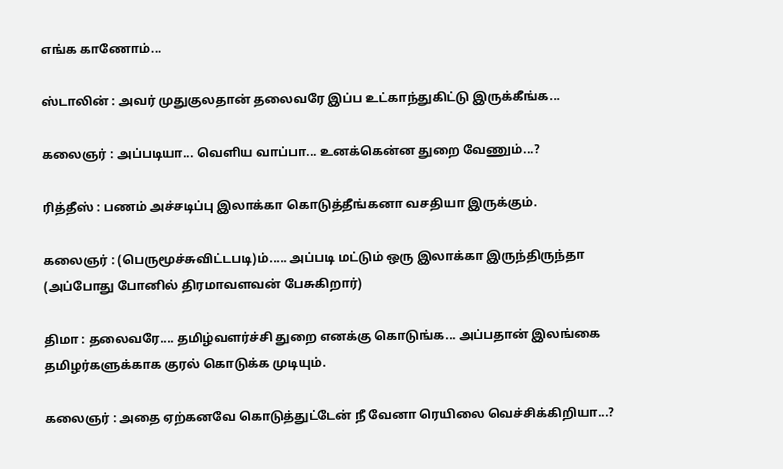எங்க காணோம்...

ஸ்டாலின் : அவர் முதுகுலதான் தலைவரே இப்ப உட்காந்துகிட்டு இருக்கீங்க...

கலைஞர் : அப்படியா... வெளிய வாப்பா... உனக்கென்ன துறை வேணும்...?

ரித்தீஸ் : பணம் அச்சடிப்பு இலாக்கா கொடுத்தீங்கனா வசதியா இருக்கும்.

கலைஞர் : (பெருமூச்சுவிட்டபடி)ம்..... அப்படி மட்டும் ஒரு இலாக்கா இருந்திருந்தா (அப்போது போனில் திரமாவளவன் பேசுகிறார்)

திமா : தலைவரே.... தமிழ்வளர்ச்சி துறை எனக்கு கொடுங்க... அப்பதான் இலங்கை தமிழர்களுக்காக குரல் கொடுக்க முடியும்.

கலைஞர் : அதை ஏற்கனவே கொடுத்துட்டேன் நீ வேனா ரெயிலை வெச்சிக்கிறியா...?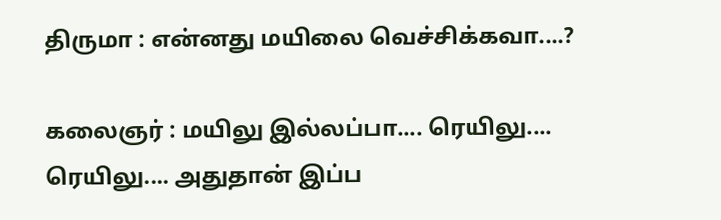திருமா : என்னது மயிலை வெச்சிக்கவா....?

கலைஞர் : மயிலு இல்லப்பா.... ரெயிலு.... ரெயிலு.... அதுதான் இப்ப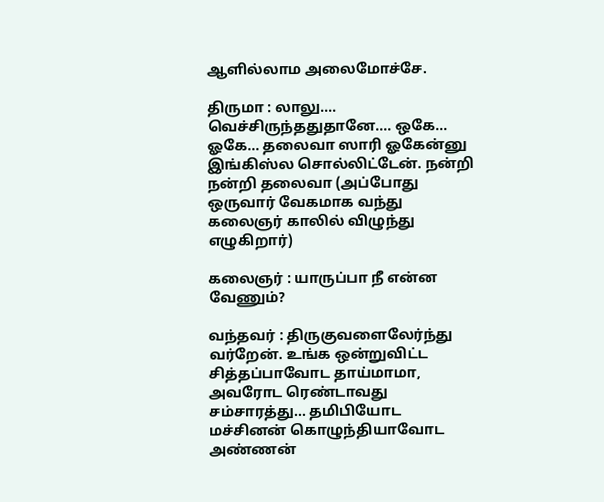ஆளில்லாம அலைமோச்சே.

திருமா : லாலு.... வெச்சிருந்ததுதானே.... ஒகே... ஓகே... தலைவா ஸாரி ஓகேன்னு இங்கிஸ்ல சொல்லிட்டேன். நன்றி நன்றி தலைவா (அப்போது ஒருவார் வேகமாக வந்து கலைஞர் காலில் விழுந்து எழுகிறார்)

கலைஞர் : யாருப்பா நீ என்ன வேணும்?

வந்தவர் : திருகுவளைலேர்ந்து வர்றேன். உங்க ஒன்றுவிட்ட சித்தப்பாவோட தாய்மாமா, அவரோட ரெண்டாவது சம்சாரத்து... தமிபியோட மச்சினன் கொழுந்தியாவோட அண்ணன்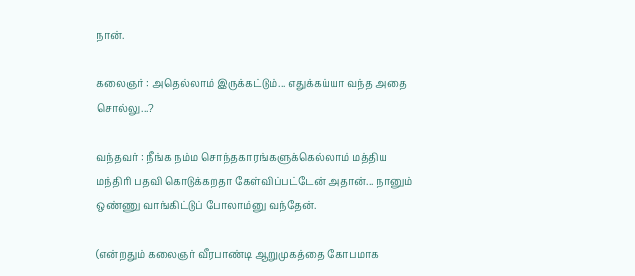நான்.

கலைஞர் : அதெல்லாம் இருக்கட்டும்... எதுக்கய்யா வந்த அதை சொல்லு...?

வந்தவர் : நீங்க நம்ம சொந்தகாரங்களுக்கெல்லாம் மத்திய மந்திரி பதவி கொடுக்கறதா கேள்விப்பட்டேன் அதான்... நானும் ஒண்ணு வாங்கிட்டுப் போலாம்னு வந்தேன்.

(என்றதும் கலைஞர் வீரபாண்டி ஆறுமுகத்தை கோபமாக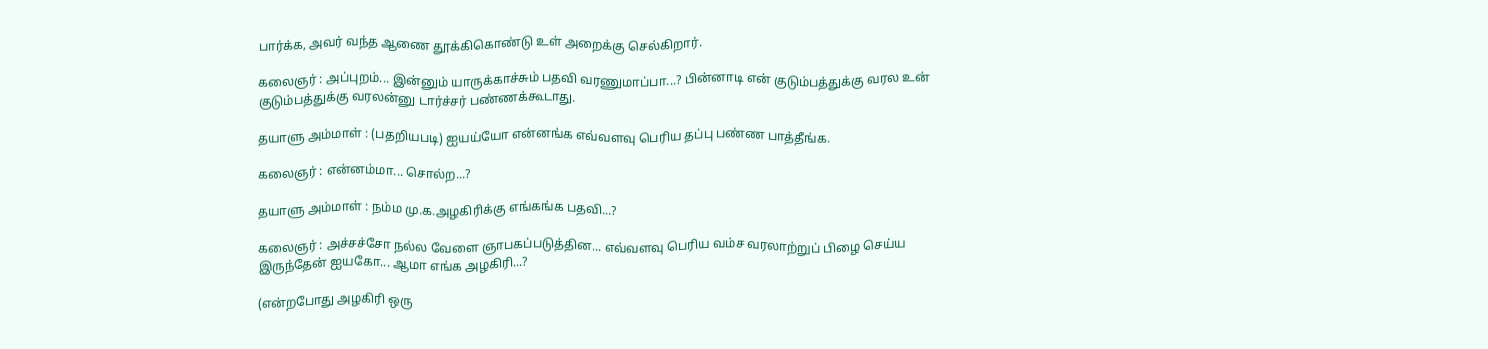பார்க்க, அவர் வந்த ஆணை தூக்கிகொண்டு உள் அறைக்கு செல்கிறார்.

கலைஞர் : அப்புறம்... இன்னும் யாருக்காச்சும் பதவி வரணுமாப்பா...? பின்னாடி என் குடும்பத்துக்கு வரல உன் குடும்பத்துக்கு வரலன்னு டார்ச்சர் பண்ணக்கூடாது.

தயாளு அம்மாள் : (பதறியபடி) ஐயய்யோ என்னங்க எவ்வளவு பெரிய தப்பு பண்ண பாத்தீங்க.

கலைஞர் : என்னம்மா... சொல்ற...?

தயாளு அம்மாள் : நம்ம மு.க.அழகிரிக்கு எங்கங்க பதவி...?

கலைஞர் : அச்சச்சோ நல்ல வேளை ஞாபகப்படுத்தின... எவ்வளவு பெரிய வம்ச வரலாற்றுப் பிழை செய்ய இருந்தேன் ஐயகோ... ஆமா எங்க அழகிரி...?

(என்றபோது அழகிரி ஒரு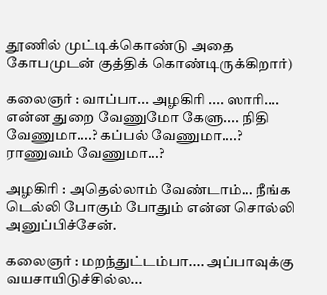தூணில் முட்டிக்கொண்டு அதை கோபமுடன் குத்திக் கொண்டிருக்கிறார்)

கலைஞர் : வாப்பா... அழகிரி .... ஸாரி.... என்ன துறை வேணுமோ கேளு.... நிதி வேணுமா....? கப்பல் வேணுமா....? ராணுவம் வேணுமா...?

அழகிரி : அதெல்லாம் வேண்டாம்... நீங்க டெல்லி போகும் போதும் என்ன சொல்லி அனுப்பிச்சேன்.

கலைஞர் : மறந்துட்டம்பா.... அப்பாவுக்கு வயசாயிடுச்சில்ல...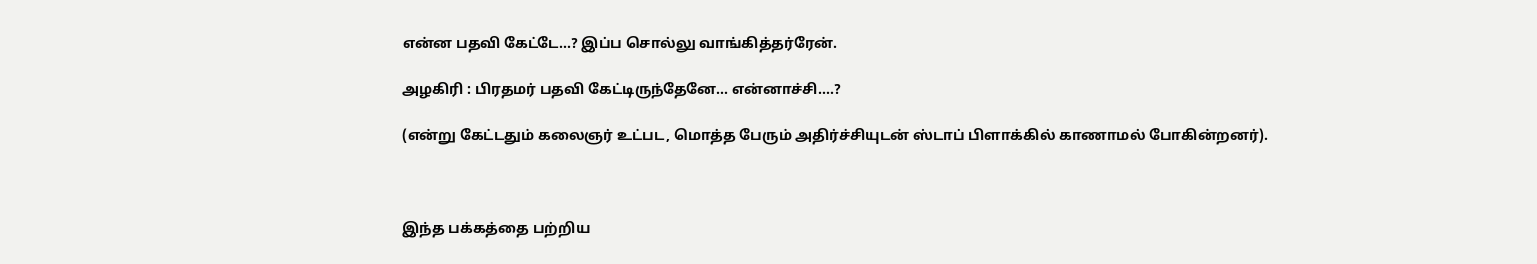என்ன பதவி கேட்டே...? இப்ப சொல்லு வாங்கித்தர்ரேன்.

அழகிரி : பிரதமர் பதவி கேட்டிருந்தேனே... என்னாச்சி....?

(என்று கேட்டதும் கலைஞர் உட்பட, மொத்த பேரும் அதிர்ச்சியுடன் ஸ்டாப் பிளாக்கில் காணாமல் போகின்றனர்).



இந்த பக்கத்தை பற்றிய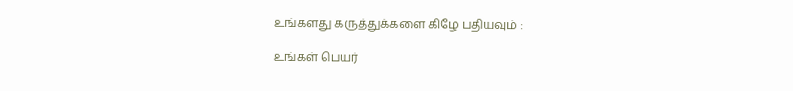உங்களது கருத்துக்களை கிழே பதியவும் :

உங்கள் பெயர்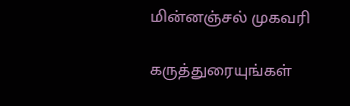மின்னஞ்சல் முகவரி

கருத்துரையுங்கள்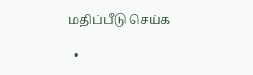மதிப்பீடு செய்க

  •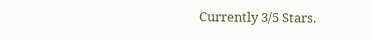Currently 3/5 Stars.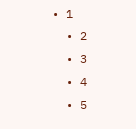• 1
  • 2
  • 3
  • 4
  • 5